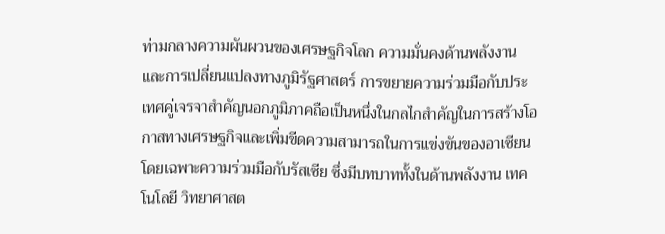ท่ามกลางความผันผวนของเศรษฐกิจโลก ความมั่นคงด้านพลังงาน และการเปลี่ยนแปลงทางภูมิรัฐศาสตร์ การขยายความร่วมมือกับประเทศคู่เจรจาสำคัญนอกภูมิภาคถือเป็นหนึ่งในกลไกสำคัญในการสร้างโอกาสทางเศรษฐกิจและเพิ่มขีดความสามารถในการแข่งขันของอาเซียน โดยเฉพาะความร่วมมือกับรัสเซีย ซึ่งมีบทบาททั้งในด้านพลังงาน เทคโนโลยี วิทยาศาสต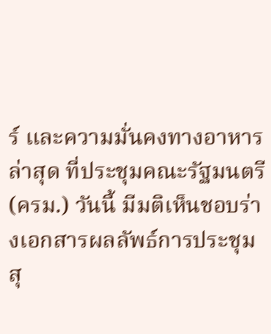ร์ และความมั่นคงทางอาหาร
ล่าสุด ที่ประชุมคณะรัฐมนตรี (ครม.) วันนี้ มีมติเห็นชอบร่างเอกสารผลลัพธ์การประชุมสุ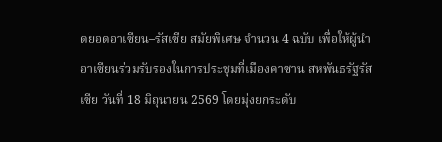ดยอดอาเซียน–รัสเซีย สมัยพิเศษ จำนวน 4 ฉบับ เพื่อให้ผู้นำอาเซียนร่วมรับรองในการประชุมที่เมืองคาซาน สหพันธรัฐรัสเซีย วันที่ 18 มิถุนายน 2569 โดยมุ่งยกระดับ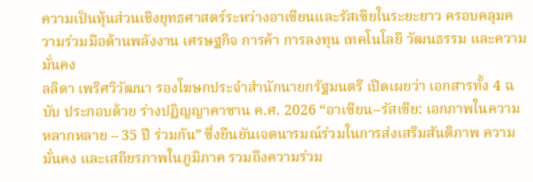ความเป็นหุ้นส่วนเชิงยุทธศาสตร์ระหว่างอาเซียนและรัสเซียในระยะยาว ครอบคลุมความร่วมมือด้านพลังงาน เศรษฐกิจ การค้า การลงทุน เทคโนโลยี วัฒนธรรม และความมั่นคง
ลลิดา เพริศวิวัฒนา รองโฆษกประจำสำนักนายกรัฐมนตรี เปิดเผยว่า เอกสารทั้ง 4 ฉบับ ประกอบด้วย ร่างปฏิญญาคาซาน ค.ศ. 2026 “อาเซียน–รัสเซีย: เอกภาพในความหลากหลาย – 35 ปี ร่วมกัน” ซึ่งยืนยันเจตนารมณ์ร่วมในการส่งเสริมสันติภาพ ความมั่นคง และเสถียรภาพในภูมิภาค รวมถึงความร่วม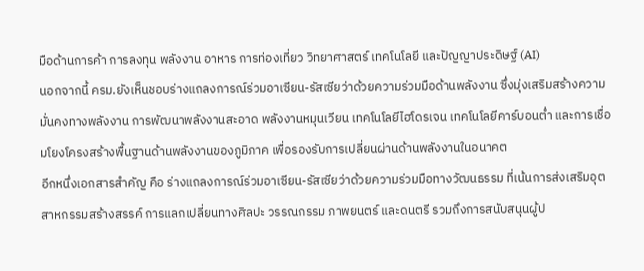มือด้านการค้า การลงทุน พลังงาน อาหาร การท่องเที่ยว วิทยาศาสตร์ เทคโนโลยี และปัญญาประดิษฐ์ (AI)
นอกจากนี้ ครม.ยังเห็นชอบร่างแถลงการณ์ร่วมอาเซียน-รัสเซียว่าด้วยความร่วมมือด้านพลังงาน ซึ่งมุ่งเสริมสร้างความมั่นคงทางพลังงาน การพัฒนาพลังงานสะอาด พลังงานหมุนเวียน เทคโนโลยีไฮโดรเจน เทคโนโลยีคาร์บอนต่ำ และการเชื่อมโยงโครงสร้างพื้นฐานด้านพลังงานของภูมิภาค เพื่อรองรับการเปลี่ยนผ่านด้านพลังงานในอนาคต
อีกหนึ่งเอกสารสำคัญ คือ ร่างแถลงการณ์ร่วมอาเซียน-รัสเซียว่าด้วยความร่วมมือทางวัฒนธรรม ที่เน้นการส่งเสริมอุตสาหกรรมสร้างสรรค์ การแลกเปลี่ยนทางศิลปะ วรรณกรรม ภาพยนตร์ และดนตรี รวมถึงการสนับสนุนผู้ป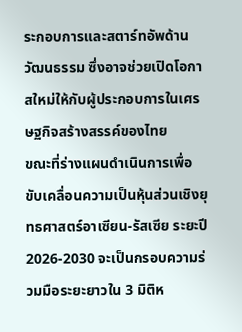ระกอบการและสตาร์ทอัพด้านวัฒนธรรม ซึ่งอาจช่วยเปิดโอกาสใหม่ให้กับผู้ประกอบการในเศรษฐกิจสร้างสรรค์ของไทย
ขณะที่ร่างแผนดำเนินการเพื่อขับเคลื่อนความเป็นหุ้นส่วนเชิงยุทธศาสตร์อาเซียน-รัสเซีย ระยะปี 2026-2030 จะเป็นกรอบความร่วมมือระยะยาวใน 3 มิติห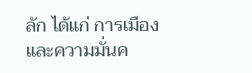ลัก ได้แก่ การเมืองและความมั่นค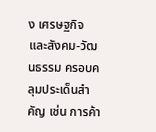ง เศรษฐกิจ และสังคม-วัฒนธรรม ครอบคลุมประเด็นสำคัญ เช่น การค้า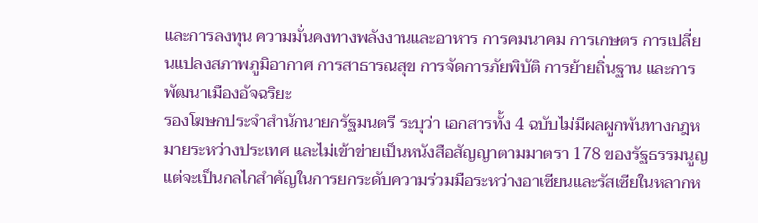และการลงทุน ความมั่นคงทางพลังงานและอาหาร การคมนาคม การเกษตร การเปลี่ยนแปลงสภาพภูมิอากาศ การสาธารณสุข การจัดการภัยพิบัติ การย้ายถิ่นฐาน และการพัฒนาเมืองอัจฉริยะ
รองโฆษกประจำสำนักนายกรัฐมนตรี ระบุว่า เอกสารทั้ง 4 ฉบับไม่มีผลผูกพันทางกฎหมายระหว่างประเทศ และไม่เข้าข่ายเป็นหนังสือสัญญาตามมาตรา 178 ของรัฐธรรมนูญ แต่จะเป็นกลไกสำคัญในการยกระดับความร่วมมือระหว่างอาเซียนและรัสเซียในหลากห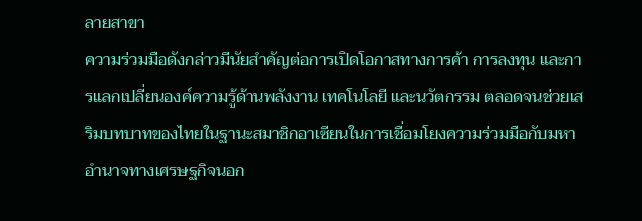ลายสาขา
ความร่วมมือดังกล่าวมีนัยสำคัญต่อการเปิดโอกาสทางการค้า การลงทุน และการแลกเปลี่ยนองค์ความรู้ด้านพลังงาน เทคโนโลยี และนวัตกรรม ตลอดจนช่วยเสริมบทบาทของไทยในฐานะสมาชิกอาเซียนในการเชื่อมโยงความร่วมมือกับมหาอำนาจทางเศรษฐกิจนอก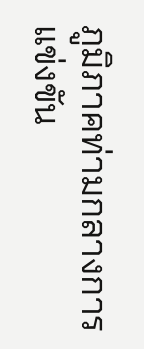ภูมิภาคท่ามกลางการแข่งขัน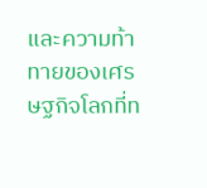และความท้าทายของเศรษฐกิจโลกที่ท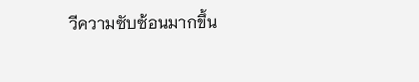วีความซับซ้อนมากขึ้น